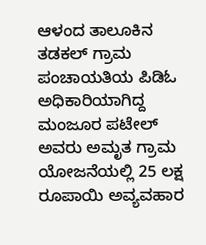ಆಳಂದ ತಾಲೂಕಿನ ತಡಕಲ್ ಗ್ರಾಮ ಪಂಚಾಯತಿಯ ಪಿಡಿಓ ಅಧಿಕಾರಿಯಾಗಿದ್ದ ಮಂಜೂರ ಪಟೇಲ್ ಅವರು ಅಮೃತ ಗ್ರಾಮ ಯೋಜನೆಯಲ್ಲಿ 25 ಲಕ್ಷ ರೂಪಾಯಿ ಅವ್ಯವಹಾರ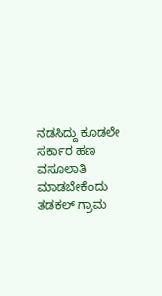ನಡಸಿದ್ದು ಕೂಡಲೇ ಸರ್ಕಾರ ಹಣ ವಸೂಲಾತಿ ಮಾಡಬೇಕೆಂದು ತಡಕಲ್ ಗ್ರಾಮ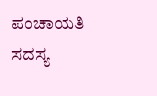ಪಂಚಾಯತಿ ಸದಸ್ಯ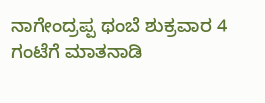ನಾಗೇಂದ್ರಪ್ಪ ಥಂಬೆ ಶುಕ್ರವಾರ 4 ಗಂಟೆಗೆ ಮಾತನಾಡಿ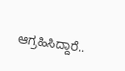ಆಗ್ರಹಿಸಿದ್ದಾರೆ..